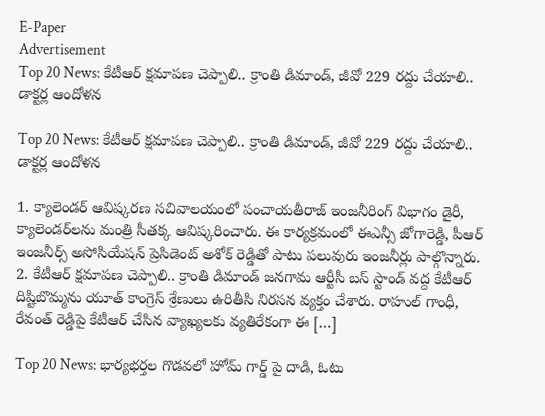E-Paper
Advertisement
Top 20 News: కేటీఆర్ క్షమాపణ చెప్పాలి.. క్రాంతి డిమాండ్, జీవో 229 రద్దు చేయాలి.. డాక్టర్ల ఆందోళన

Top 20 News: కేటీఆర్ క్షమాపణ చెప్పాలి.. క్రాంతి డిమాండ్, జీవో 229 రద్దు చేయాలి.. డాక్టర్ల ఆందోళన

1. క్యాలెండర్ ఆవిష్కరణ సచివాలయంలో పంచాయతీరాజ్ ఇంజనీరింగ్ విభాగం డైరీ, క్యాలెండర్‌లను మంత్రి సీతక్క ఆవిష్కరించారు. ఈ కార్యక్రమంలో ఈఎన్సీ జోగారెడ్డి, పీఆర్ ఇంజనీర్స్ అసోసియేషన్ ప్రెసిడెంట్ అశోక్ రెడ్డితో పాటు పలువురు ఇంజనీర్లు పాల్గొన్నారు. 2. కేటీఆర్ క్షమాపణ చెప్పాలి.. క్రాంతి డిమాండ్ జనగామ ఆర్టీసీ బస్ స్టాండ్ వద్ద కేటీఆర్ దిష్టిబొమ్మను యూత్ కాంగ్రెస్ శ్రేణులు ఉరితీసి నిరసన వ్యక్తం చేశారు. రాహుల్ గాంధీ, రేవంత్ రెడ్డిపై కేటీఆర్ చేసిన వ్యాఖ్యలకు వ్యతిరేకంగా ఈ […]

Top 20 News: భార్యభర్తల గొడవలో హోమ్ గార్డ్ పై దాడి, ఓటు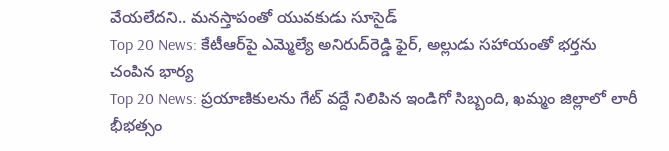వేయలేదని.. మనస్తాపంతో యువకుడు సూసైడ్
Top 20 News: కేటీఆర్‌పై ఎమ్మెల్యే అనిరుద్‌రెడ్డి ఫైర్, అల్లుడు సహాయంతో భర్తను చంపిన భార్య
Top 20 News: ప్రయాణికులను గేట్ వద్దే నిలిపిన ఇండిగో సిబ్బంది, ఖమ్మం జిల్లాలో లారీ భీభత్సం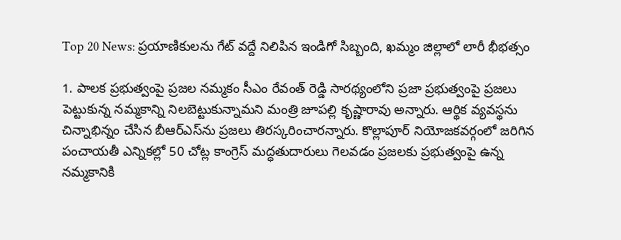Top 20 News: ప్రయాణికులను గేట్ వద్దే నిలిపిన ఇండిగో సిబ్బంది, ఖమ్మం జిల్లాలో లారీ భీభత్సం

1. పాలక ప్ర‌భుత్వంపై ప్రజల నమ్మకం సీఎం రేవంత్ రెడ్డి సారథ్యంలోని ప్రజా ప్రభుత్వంపై ప్రజలు పెట్టుకున్న నమ్మకాన్ని నిల‌బెట్టుకున్నామని మంత్రి జూప‌ల్లి కృష్ణారావు అన్నారు. ఆర్థిక వ్యవస్థను చిన్నాభిన్నం చేసిన బీఆర్ఎస్‌ను ప్రజలు తిరస్కరించారన్నారు. కొల్లాపూర్ నియోజ‌క‌వ‌ర్గంలో జరిగిన పంచాయతీ ఎన్నికల్లో 50 చోట్ల కాంగ్రెస్ మ‌ద్ధతుదారులు గెలవడం ప్రజలకు ప్రభుత్వంపై ఉన్న నమ్మకానికి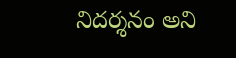నిద‌ర్శనం అని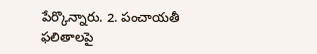పేర్కొన్నారు. 2. పంచాయతీ ఫలితాలపై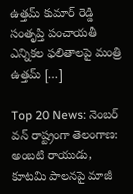ఉత్తమ్ కుమార్ రెడ్డి సంతృప్తి పంచాయతీ ఎన్నికల ఫలితాలపై మంత్రి ఉత్తమ్ […]

Top 20 News: నెంబర్ వన్ రాష్ట్రంగా తెలంగాణ: అంబటి రాయుడు, కూటమి పాలనపై మాజీ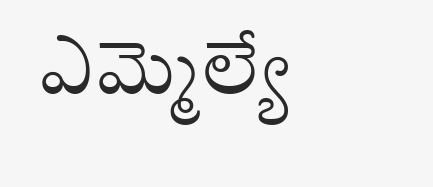ఎమ్మెల్యే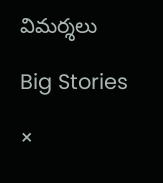విమర్శలు

Big Stories

×